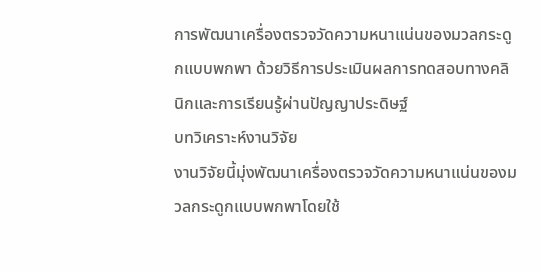การพัฒนาเครื่องตรวจวัดความหนาแน่นของมวลกระดูกแบบพกพา ด้วยวิธีการประเมินผลการทดสอบทางคลินิกและการเรียนรู้ผ่านปัญญาประดิษฐ์
บทวิเคราะห์งานวิจัย
งานวิจัยนี้มุ่งพัฒนาเครื่องตรวจวัดความหนาแน่นของมวลกระดูกแบบพกพาโดยใช้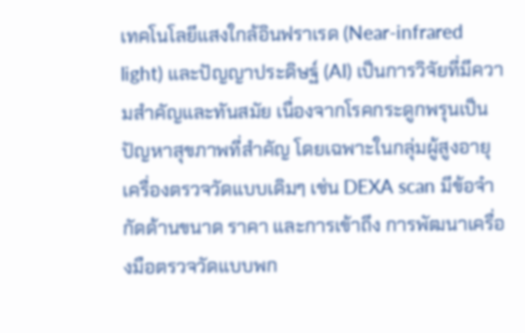เทคโนโลยีแสงใกล้อินฟราเรด (Near-infrared light) และปัญญาประดิษฐ์ (AI) เป็นการวิจัยที่มีความสำคัญและทันสมัย เนื่องจากโรคกระดูกพรุนเป็นปัญหาสุขภาพที่สำคัญ โดยเฉพาะในกลุ่มผู้สูงอายุ เครื่องตรวจวัดแบบเดิมๆ เช่น DEXA scan มีข้อจำกัดด้านขนาด ราคา และการเข้าถึง การพัฒนาเครื่องมือตรวจวัดแบบพก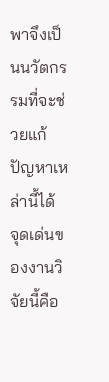พาจึงเป็นนวัตกรรมที่จะช่วยแก้ปัญหาเหล่านี้ได้
จุดเด่นของงานวิจัยนี้คือ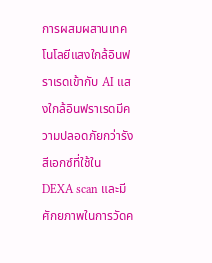การผสมผสานเทคโนโลยีแสงใกล้อินฟราเรดเข้ากับ AI แสงใกล้อินฟราเรดมีความปลอดภัยกว่ารังสีเอกซ์ที่ใช้ใน DEXA scan และมีศักยภาพในการวัดค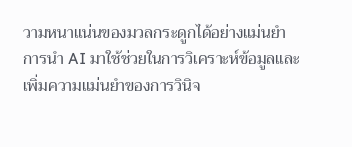วามหนาแน่นของมวลกระดูกได้อย่างแม่นยำ การนำ AI มาใช้ช่วยในการวิเคราะห์ข้อมูลและเพิ่มความแม่นยำของการวินิจ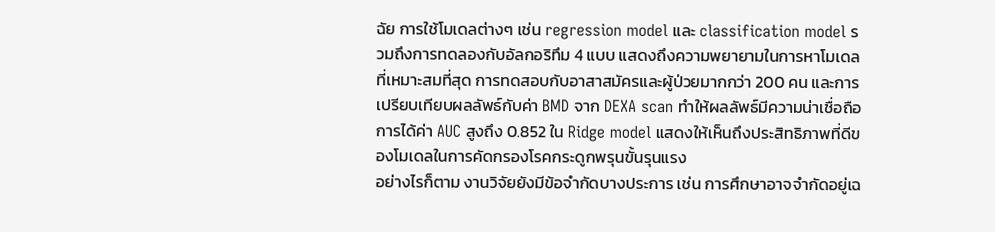ฉัย การใช้โมเดลต่างๆ เช่น regression model และ classification model รวมถึงการทดลองกับอัลกอริทึม 4 แบบ แสดงถึงความพยายามในการหาโมเดลที่เหมาะสมที่สุด การทดสอบกับอาสาสมัครและผู้ป่วยมากกว่า 200 คน และการเปรียบเทียบผลลัพธ์กับค่า BMD จาก DEXA scan ทำให้ผลลัพธ์มีความน่าเชื่อถือ การได้ค่า AUC สูงถึง 0.852 ใน Ridge model แสดงให้เห็นถึงประสิทธิภาพที่ดีของโมเดลในการคัดกรองโรคกระดูกพรุนขั้นรุนแรง
อย่างไรก็ตาม งานวิจัยยังมีข้อจำกัดบางประการ เช่น การศึกษาอาจจำกัดอยู่เฉ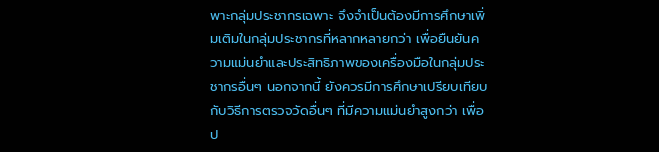พาะกลุ่มประชากรเฉพาะ จึงจำเป็นต้องมีการศึกษาเพิ่มเติมในกลุ่มประชากรที่หลากหลายกว่า เพื่อยืนยันความแม่นยำและประสิทธิภาพของเครื่องมือในกลุ่มประชากรอื่นๆ นอกจากนี้ ยังควรมีการศึกษาเปรียบเทียบกับวิธีการตรวจวัดอื่นๆ ที่มีความแม่นยำสูงกว่า เพื่อป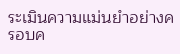ระเมินความแม่นยำอย่างครอบค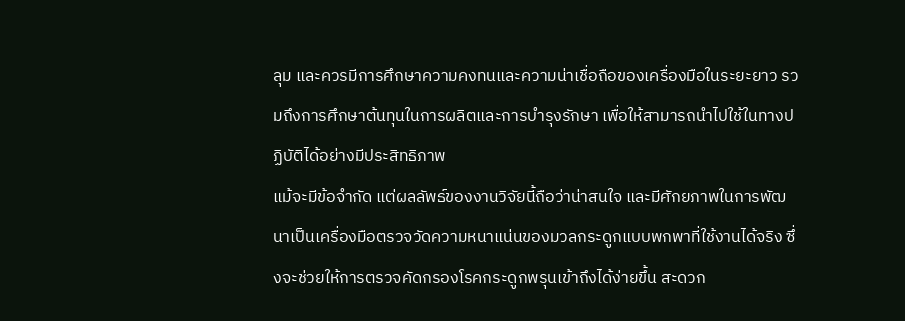ลุม และควรมีการศึกษาความคงทนและความน่าเชื่อถือของเครื่องมือในระยะยาว รวมถึงการศึกษาต้นทุนในการผลิตและการบำรุงรักษา เพื่อให้สามารถนำไปใช้ในทางปฏิบัติได้อย่างมีประสิทธิภาพ
แม้จะมีข้อจำกัด แต่ผลลัพธ์ของงานวิจัยนี้ถือว่าน่าสนใจ และมีศักยภาพในการพัฒนาเป็นเครื่องมือตรวจวัดความหนาแน่นของมวลกระดูกแบบพกพาที่ใช้งานได้จริง ซึ่งจะช่วยให้การตรวจคัดกรองโรคกระดูกพรุนเข้าถึงได้ง่ายขึ้น สะดวก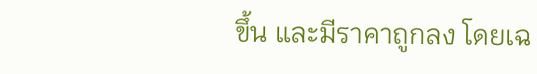ขึ้น และมีราคาถูกลง โดยเฉ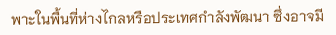พาะในพื้นที่ห่างไกลหรือประเทศกำลังพัฒนา ซึ่งอาจมี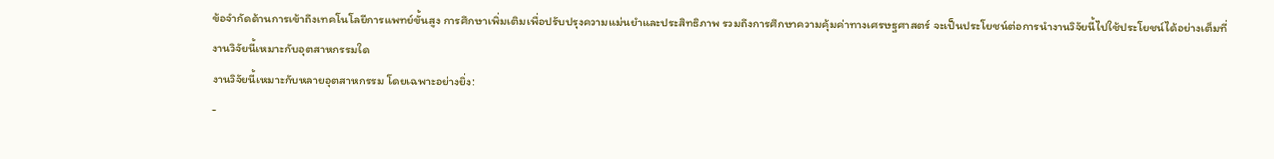ข้อจำกัดด้านการเข้าถึงเทคโนโลยีการแพทย์ขั้นสูง การศึกษาเพิ่มเติมเพื่อปรับปรุงความแม่นยำและประสิทธิภาพ รวมถึงการศึกษาความคุ้มค่าทางเศรษฐศาสตร์ จะเป็นประโยชน์ต่อการนำงานวิจัยนี้ไปใช้ประโยชน์ได้อย่างเต็มที่
งานวิจัยนี้เหมาะกับอุตสาหกรรมใด
งานวิจัยนี้เหมาะกับหลายอุตสาหกรรม โดยเฉพาะอย่างยิ่ง:
-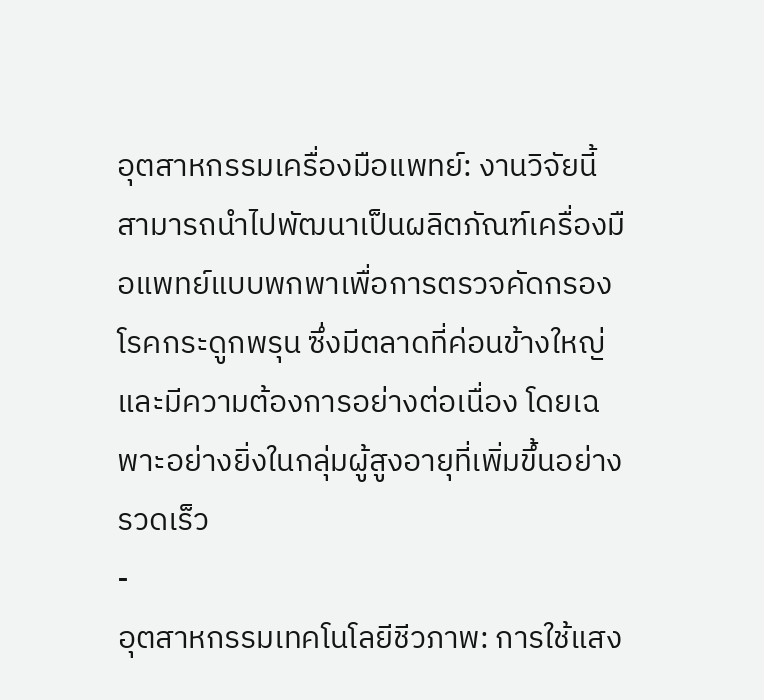อุตสาหกรรมเครื่องมือแพทย์: งานวิจัยนี้สามารถนำไปพัฒนาเป็นผลิตภัณฑ์เครื่องมือแพทย์แบบพกพาเพื่อการตรวจคัดกรองโรคกระดูกพรุน ซึ่งมีตลาดที่ค่อนข้างใหญ่และมีความต้องการอย่างต่อเนื่อง โดยเฉพาะอย่างยิ่งในกลุ่มผู้สูงอายุที่เพิ่มขึ้นอย่างรวดเร็ว
-
อุตสาหกรรมเทคโนโลยีชีวภาพ: การใช้แสง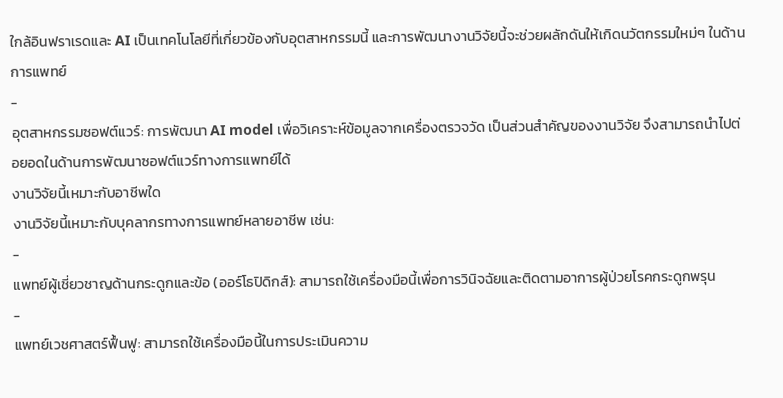ใกล้อินฟราเรดและ AI เป็นเทคโนโลยีที่เกี่ยวข้องกับอุตสาหกรรมนี้ และการพัฒนางานวิจัยนี้จะช่วยผลักดันให้เกิดนวัตกรรมใหม่ๆ ในด้านการแพทย์
-
อุตสาหกรรมซอฟต์แวร์: การพัฒนา AI model เพื่อวิเคราะห์ข้อมูลจากเครื่องตรวจวัด เป็นส่วนสำคัญของงานวิจัย จึงสามารถนำไปต่อยอดในด้านการพัฒนาซอฟต์แวร์ทางการแพทย์ได้
งานวิจัยนี้เหมาะกับอาชีพใด
งานวิจัยนี้เหมาะกับบุคลากรทางการแพทย์หลายอาชีพ เช่น:
-
แพทย์ผู้เชี่ยวชาญด้านกระดูกและข้อ (ออร์โธปิดิกส์): สามารถใช้เครื่องมือนี้เพื่อการวินิจฉัยและติดตามอาการผู้ป่วยโรคกระดูกพรุน
-
แพทย์เวชศาสตร์ฟื้นฟู: สามารถใช้เครื่องมือนี้ในการประเมินความ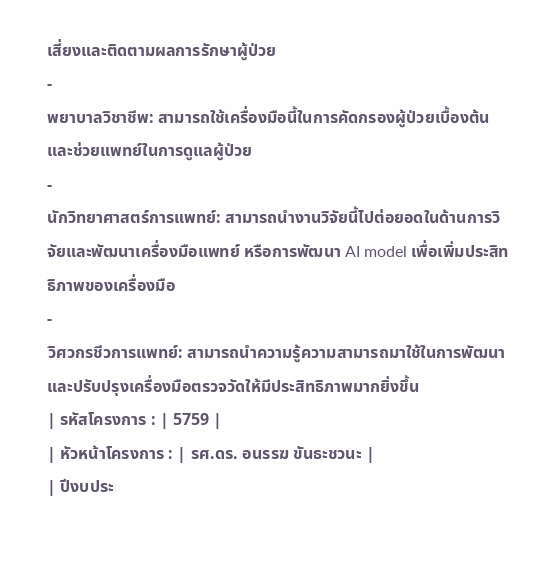เสี่ยงและติดตามผลการรักษาผู้ป่วย
-
พยาบาลวิชาชีพ: สามารถใช้เครื่องมือนี้ในการคัดกรองผู้ป่วยเบื้องต้น และช่วยแพทย์ในการดูแลผู้ป่วย
-
นักวิทยาศาสตร์การแพทย์: สามารถนำงานวิจัยนี้ไปต่อยอดในด้านการวิจัยและพัฒนาเครื่องมือแพทย์ หรือการพัฒนา AI model เพื่อเพิ่มประสิทธิภาพของเครื่องมือ
-
วิศวกรชีวการแพทย์: สามารถนำความรู้ความสามารถมาใช้ในการพัฒนาและปรับปรุงเครื่องมือตรวจวัดให้มีประสิทธิภาพมากยิ่งขึ้น
| รหัสโครงการ : | 5759 |
| หัวหน้าโครงการ : | รศ.ดร. อนรรฆ ขันธะชวนะ |
| ปีงบประ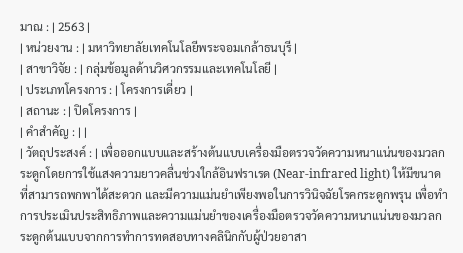มาณ : | 2563 |
| หน่วยงาน : | มหาวิทยาลัยเทคโนโลยีพระจอมเกล้าธนบุรี |
| สาขาวิจัย : | กลุ่มข้อมูลด้านวิศวกรรมและเทคโนโลยี |
| ประเภทโครงการ : | โครงการเดี่ยว |
| สถานะ : | ปิดโครงการ |
| คำสำคัญ : | |
| วัตถุประสงค์ : | เพื่อออกแบบและสร้างต้นแบบเครื่องมือตรวจวัดความหนาแน่นของมวลกระดูกโดยการใช้แสงความยาวคลื่นช่วงใกล้อินฟราเรด (Near-infrared light) ให้มีขนาดที่สามารถพกพาได้สะดวก และมีความแม่นยำเพียงพอในการวินิจฉัยโรคกระดูกพรุน เพื่อทำการประเมินประสิทธิภาพและความแม่นยำของเครื่องมือตรวจวัดความหนาแน่นของมวลกระดูกต้นแบบจากการทำการทดสอบทางคลินิกกับผู้ป่วยอาสา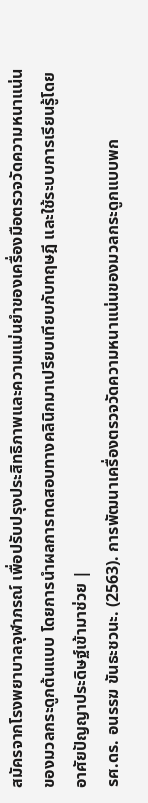สมัครจากโรงพยาบาลจุฬาภรณ์ เพื่อปรับปรุงประสิทธิภาพและความแม่นยำของเครื่องมือตรวจวัดความหนาแน่นของมวลกระดูกต้นแบบ โดยการนำผลการทดสอบทางคลินิกมาเปรียบเทียบกับทฤษฎี และใช้ระบบการเรียนรู้โดยอาศัยปัญญาประดิษฐ์เข้ามาช่วย |
รศ.ดร. อนรรฆ ขันธะชวนะ. (2563). การพัฒนาเครื่องตรวจวัดความหนาแน่นของมวลกระดูกแบบพก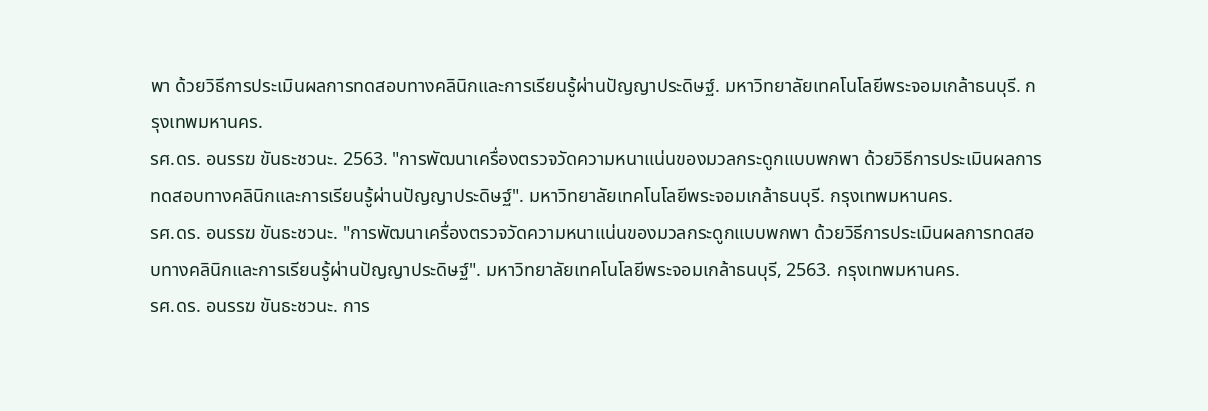พา ด้วยวิธีการประเมินผลการทดสอบทางคลินิกและการเรียนรู้ผ่านปัญญาประดิษฐ์. มหาวิทยาลัยเทคโนโลยีพระจอมเกล้าธนบุรี. กรุงเทพมหานคร.
รศ.ดร. อนรรฆ ขันธะชวนะ. 2563. "การพัฒนาเครื่องตรวจวัดความหนาแน่นของมวลกระดูกแบบพกพา ด้วยวิธีการประเมินผลการทดสอบทางคลินิกและการเรียนรู้ผ่านปัญญาประดิษฐ์". มหาวิทยาลัยเทคโนโลยีพระจอมเกล้าธนบุรี. กรุงเทพมหานคร.
รศ.ดร. อนรรฆ ขันธะชวนะ. "การพัฒนาเครื่องตรวจวัดความหนาแน่นของมวลกระดูกแบบพกพา ด้วยวิธีการประเมินผลการทดสอบทางคลินิกและการเรียนรู้ผ่านปัญญาประดิษฐ์". มหาวิทยาลัยเทคโนโลยีพระจอมเกล้าธนบุรี, 2563. กรุงเทพมหานคร.
รศ.ดร. อนรรฆ ขันธะชวนะ. การ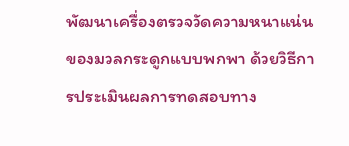พัฒนาเครื่องตรวจวัดความหนาแน่นของมวลกระดูกแบบพกพา ด้วยวิธีการประเมินผลการทดสอบทาง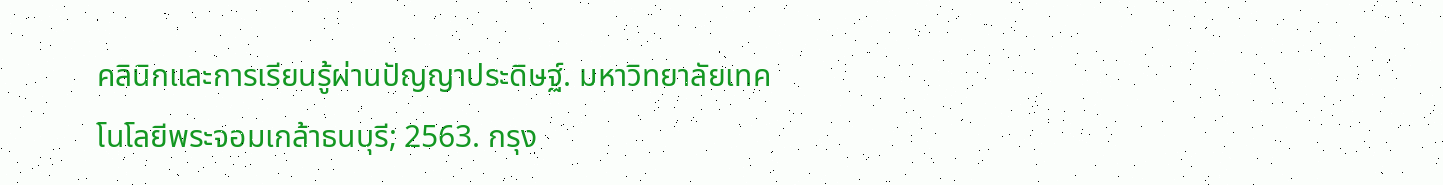คลินิกและการเรียนรู้ผ่านปัญญาประดิษฐ์. มหาวิทยาลัยเทคโนโลยีพระจอมเกล้าธนบุรี; 2563. กรุง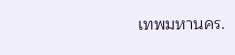เทพมหานคร.